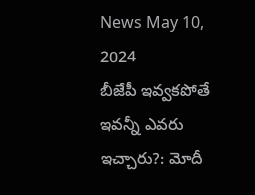News May 10, 2024
బీజేపీ ఇవ్వకపోతే ఇవన్నీ ఎవరు ఇచ్చారు?: మోదీ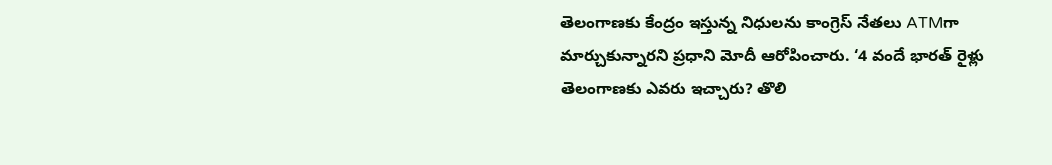తెలంగాణకు కేంద్రం ఇస్తున్న నిధులను కాంగ్రెస్ నేతలు ATMగా మార్చుకున్నారని ప్రధాని మోదీ ఆరోపించారు. ‘4 వందే భారత్ రైళ్లు తెలంగాణకు ఎవరు ఇచ్చారు? తొలి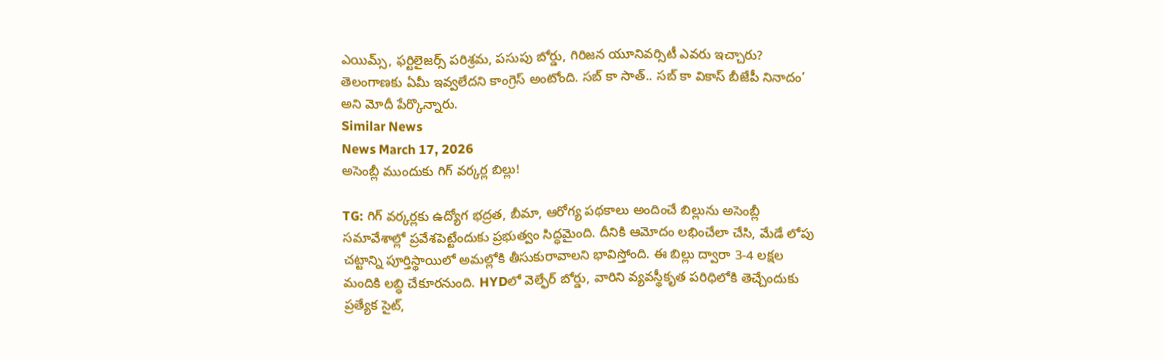ఎయిమ్స్, ఫర్టిలైజర్స్ పరిశ్రమ, పసుపు బోర్డు, గిరిజన యూనివర్సిటీ ఎవరు ఇచ్చారు? తెలంగాణకు ఏమీ ఇవ్వలేదని కాంగ్రెస్ అంటోంది. సబ్ కా సాత్.. సబ్ కా వికాస్ బీజేపీ నినాదం’ అని మోదీ పేర్కొన్నారు.
Similar News
News March 17, 2026
అసెంబ్లీ ముందుకు గిగ్ వర్కర్ల బిల్లు!

TG: గిగ్ వర్కర్లకు ఉద్యోగ భద్రత, బీమా, ఆరోగ్య పథకాలు అందించే బిల్లును అసెంబ్లీ సమావేశాల్లో ప్రవేశపెట్టేందుకు ప్రభుత్వం సిద్ధమైంది. దీనికి ఆమోదం లభించేలా చేసి, మేడే లోపు చట్టాన్ని పూర్తిస్థాయిలో అమల్లోకి తీసుకురావాలని భావిస్తోంది. ఈ బిల్లు ద్వారా 3-4 లక్షల మందికి లబ్ధి చేకూరనుంది. HYDలో వెల్ఫేర్ బోర్డు, వారిని వ్యవస్థీకృత పరిధిలోకి తెచ్చేందుకు ప్రత్యేక సైట్,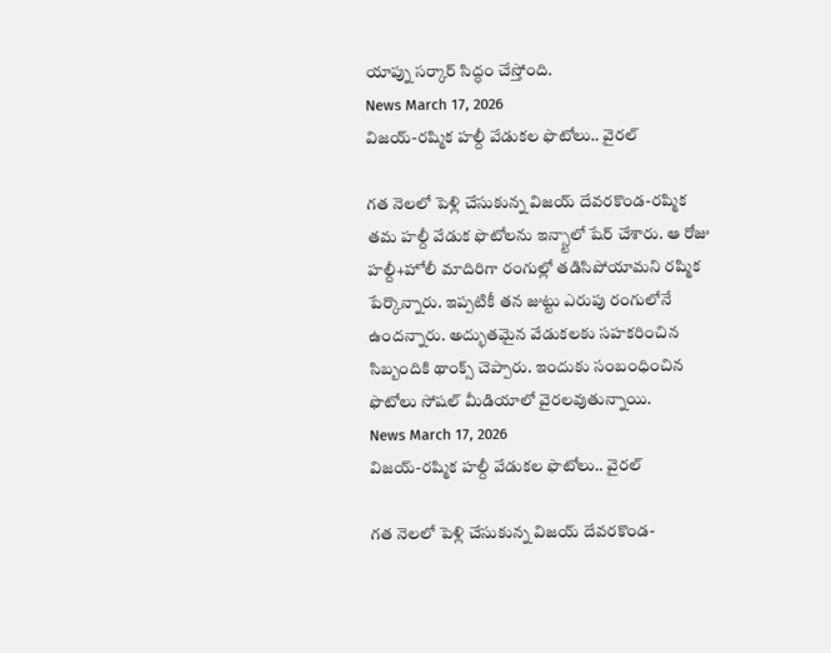యాప్ను సర్కార్ సిద్ధం చేస్తోంది.
News March 17, 2026
విజయ్-రష్మిక హల్దీ వేడుకల ఫొటోలు.. వైరల్

గత నెలలో పెళ్లి చేసుకున్న విజయ్ దేవరకొండ-రష్మిక తమ హల్దీ వేడుక ఫొటోలను ఇన్స్టాలో షేర్ చేశారు. ఆ రోజు హల్దీ+హోలీ మాదిరిగా రంగుల్లో తడిసిపోయామని రష్మిక పేర్కొన్నారు. ఇప్పటికీ తన జుట్టు ఎరుపు రంగులోనే ఉందన్నారు. అద్భుతమైన వేడుకలకు సహకరించిన సిబ్బందికి థాంక్స్ చెప్పారు. ఇందుకు సంబంధించిన ఫొటోలు సోషల్ మీడియాలో వైరలవుతున్నాయి.
News March 17, 2026
విజయ్-రష్మిక హల్దీ వేడుకల ఫొటోలు.. వైరల్

గత నెలలో పెళ్లి చేసుకున్న విజయ్ దేవరకొండ-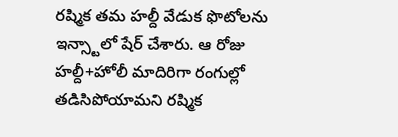రష్మిక తమ హల్దీ వేడుక ఫొటోలను ఇన్స్టాలో షేర్ చేశారు. ఆ రోజు హల్దీ+హోలీ మాదిరిగా రంగుల్లో తడిసిపోయామని రష్మిక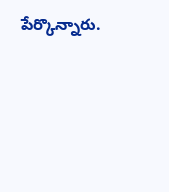పేర్కొన్నారు.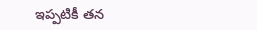ఇప్పటికీ తన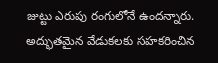జుట్టు ఎరుపు రంగులోనే ఉందన్నారు. అద్భుతమైన వేడుకలకు సహకరించిన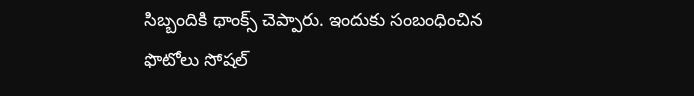సిబ్బందికి థాంక్స్ చెప్పారు. ఇందుకు సంబంధించిన ఫొటోలు సోషల్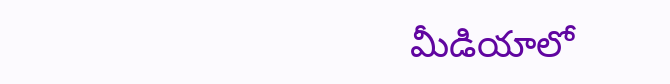మీడియాలో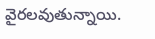వైరలవుతున్నాయి.